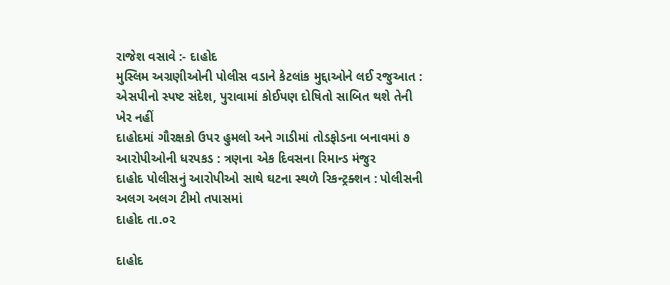રાજેશ વસાવે :- દાહોદ
મુસ્લિમ અગ્રણીઓની પોલીસ વડાને કેટલાંક મુદ્દાઓને લઈ રજુઆત : એસપીનો સ્પષ્ટ સંદેશ, પુરાવામાં કોઈપણ દોષિતો સાબિત થશે તેની ખેર નહીં
દાહોદમાં ગૌરક્ષકો ઉપર હુમલો અને ગાડીમાં તોડફોડના બનાવમાં ૭ આરોપીઓની ધરપકડ : ત્રણના એક દિવસના રિમાન્ડ મંજુર
દાહોદ પોલીસનું આરોપીઓ સાથે ઘટના સ્થળે રિકન્ટ્રક્શન : પોલીસની અલગ અલગ ટીમો તપાસમાં
દાહોદ તા.૦૨

દાહોદ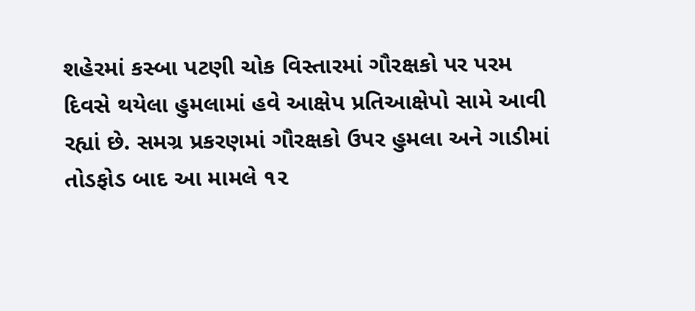શહેરમાં કસ્બા પટણી ચોક વિસ્તારમાં ગૌરક્ષકો પર પરમ દિવસે થયેલા હુમલામાં હવે આક્ષેપ પ્રતિઆક્ષેપો સામે આવી રહ્યાં છે. સમગ્ર પ્રકરણમાં ગૌરક્ષકો ઉપર હુમલા અને ગાડીમાં તોડફોડ બાદ આ મામલે ૧૨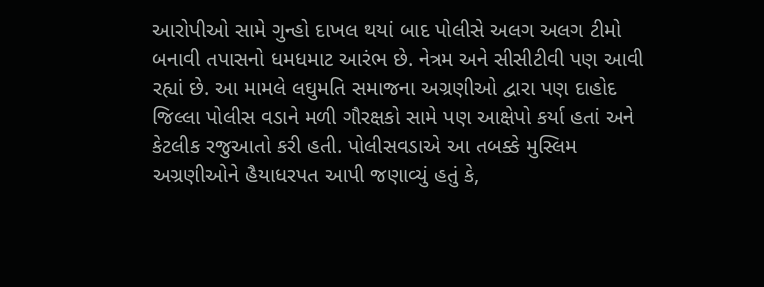આરોપીઓ સામે ગુન્હો દાખલ થયાં બાદ પોલીસે અલગ અલગ ટીમો બનાવી તપાસનો ધમધમાટ આરંભ છે. નેત્રમ અને સીસીટીવી પણ આવી રહ્યાં છે. આ મામલે લઘુમતિ સમાજના અગ્રણીઓ દ્વારા પણ દાહોદ જિલ્લા પોલીસ વડાને મળી ગૌરક્ષકો સામે પણ આક્ષેપો કર્યા હતાં અને કેટલીક રજુઆતો કરી હતી. પોલીસવડાએ આ તબક્કે મુસ્લિમ અગ્રણીઓને હૈયાધરપત આપી જણાવ્યું હતું કે,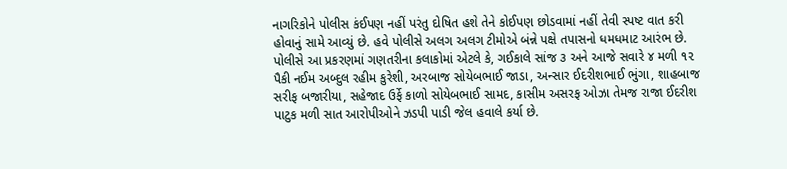નાગરિકોને પોલીસ કંઈપણ નહીં પરંતુ દોષિત હશે તેને કોઈપણ છોડવામાં નહીં તેવી સ્પષ્ટ વાત કરી હોવાનું સામે આવ્યું છે. હવે પોલીસે અલગ અલગ ટીમોએ બંન્ને પક્ષે તપાસનો ધમધમાટ આરંભ છે. પોલીસે આ પ્રકરણમાં ગણતરીના કલાકોમાં એટલે કે, ગઈકાલે સાંજ ૩ અને આજે સવારે ૪ મળી ૧૨ પૈકી નઈમ અબ્દુલ રહીમ કુરેશી, અરબાજ સોયેબભાઈ જાડા, અન્સાર ઈદરીશભાઈ ભુંગા, શાહબાજ સરીફ બજારીયા, સહેજાદ ઉર્ફે કાળો સોયેબભાઈ સામદ, કાસીમ અસરફ ઓઝા તેમજ રાજા ઈદરીશ પાટુક મળી સાત આરોપીઓને ઝડપી પાડી જેલ હવાલે કર્યા છે.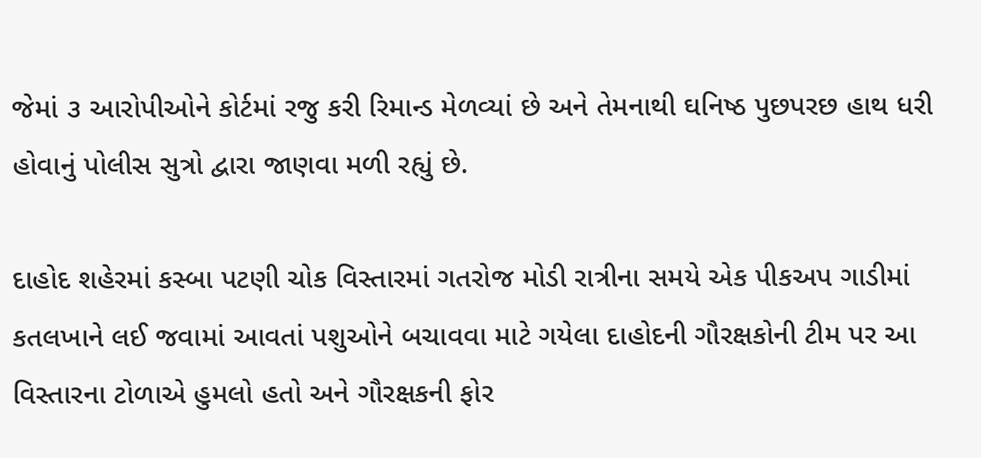જેમાં ૩ આરોપીઓને કોર્ટમાં રજુ કરી રિમાન્ડ મેળવ્યાં છે અને તેમનાથી ઘનિષ્ઠ પુછપરછ હાથ ધરી હોવાનું પોલીસ સુત્રો દ્વારા જાણવા મળી રહ્યું છે.

દાહોદ શહેરમાં કસ્બા પટણી ચોક વિસ્તારમાં ગતરોજ મોડી રાત્રીના સમયે એક પીકઅપ ગાડીમાં કતલખાને લઈ જવામાં આવતાં પશુઓને બચાવવા માટે ગયેલા દાહોદની ગૌરક્ષકોની ટીમ પર આ વિસ્તારના ટોળાએ હુમલો હતો અને ગૌરક્ષકની ફોર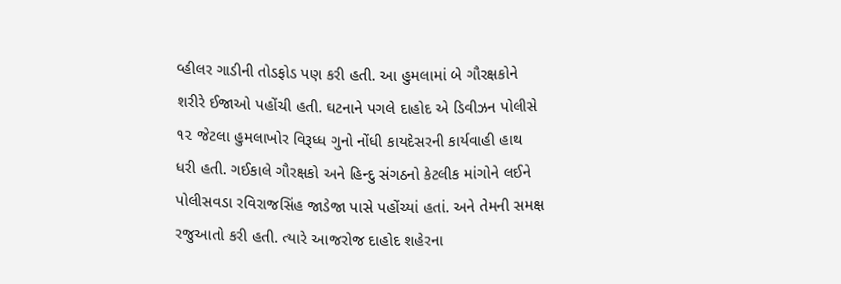વ્હીલર ગાડીની તોડફોડ પણ કરી હતી. આ હુમલામાં બે ગૌરક્ષકોને શરીરે ઈજાઓ પહોંચી હતી. ઘટનાને પગલે દાહોદ એ ડિવીઝન પોલીસે ૧૨ જેટલા હુમલાખોર વિરૂધ્ધ ગુનો નોંધી કાયદેસરની કાર્યવાહી હાથ ધરી હતી. ગઈકાલે ગૌરક્ષકો અને હિન્દુ સંગઠનો કેટલીક માંગોને લઈને પોલીસવડા રવિરાજસિંહ જાડેજા પાસે પહોંચ્યાં હતાં. અને તેમની સમક્ષ રજુઆતો કરી હતી. ત્યારે આજરોજ દાહોદ શહેરના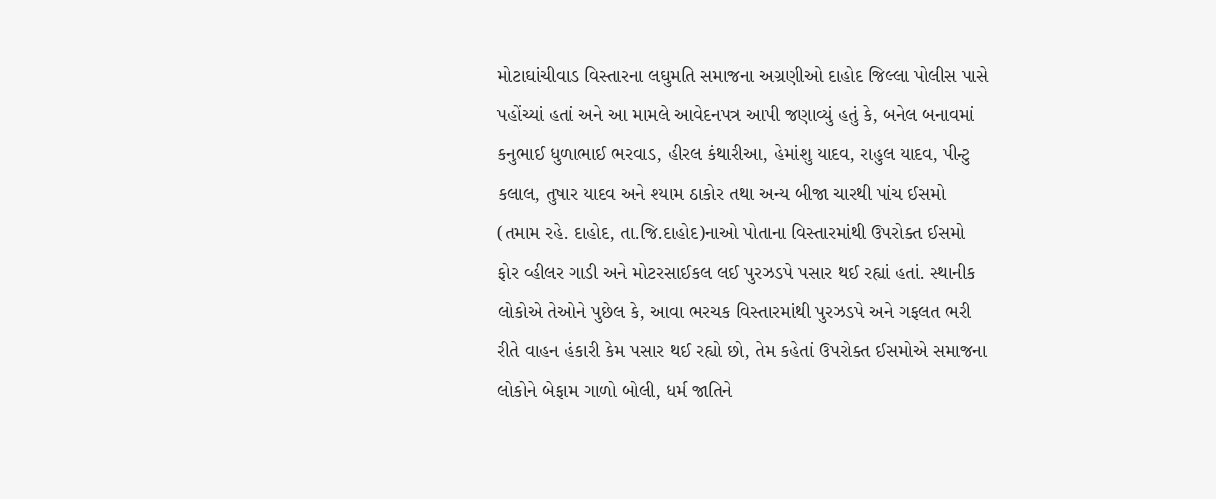મોટાઘાંચીવાડ વિસ્તારના લઘુમતિ સમાજના અગ્રણીઓ દાહોદ જિલ્લા પોલીસ પાસે પહોંચ્યાં હતાં અને આ મામલે આવેદનપત્ર આપી જણાવ્યું હતું કે, બનેલ બનાવમાં કનુભાઈ ધુળાભાઈ ભરવાડ, હીરલ કંથારીઆ, હેમાંશુ યાદવ, રાહુલ યાદવ, પીન્ટુ કલાલ, તુષાર યાદવ અને શ્યામ ઠાકોર તથા અન્ય બીજા ચારથી પાંચ ઈસમો (તમામ રહે. દાહોદ, તા.જિ.દાહોદ)નાઓ પોતાના વિસ્તારમાંથી ઉપરોક્ત ઈસમો ફોર વ્હીલર ગાડી અને મોટરસાઈકલ લઈ પુરઝડપે પસાર થઈ રહ્યાં હતાં. સ્થાનીક લોકોએ તેઓને પુછેલ કે, આવા ભરચક વિસ્તારમાંથી પુરઝડપે અને ગફલત ભરી રીતે વાહન હંકારી કેમ પસાર થઈ રહ્યો છો, તેમ કહેતાં ઉપરોક્ત ઈસમોએ સમાજના લોકોને બેફામ ગાળો બોલી, ધર્મ જાતિને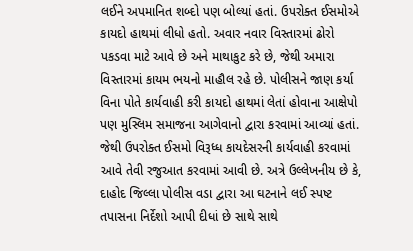લઈને અપમાનિત શબ્દો પણ બોલ્યાં હતાં. ઉપરોક્ત ઈસમોએ કાયદો હાથમાં લીધો હતો. અવાર નવાર વિસ્તારમાં ઢોરો પકડવા માટે આવે છે અને માથાકુટ કરે છે, જેથી અમારા વિસ્તારમાં કાયમ ભયનો માહૌલ રહે છે. પોલીસને જાણ કર્યા વિના પોતે કાર્યવાહી કરી કાયદો હાથમાં લેતાં હોવાના આક્ષેપો પણ મુસ્લિમ સમાજના આગેવાનો દ્વારા કરવામાં આવ્યાં હતાં. જેથી ઉપરોક્ત ઈસમો વિરૂધ્ધ કાયદેસરની કાર્યવાહી કરવામાં આવે તેવી રજુઆત કરવામાં આવી છે. અત્રે ઉલ્લેખનીય છે કે, દાહોદ જિલ્લા પોલીસ વડા દ્વારા આ ઘટનાને લઈ સ્પષ્ટ તપાસના નિર્દેશો આપી દીધાં છે સાથે સાથે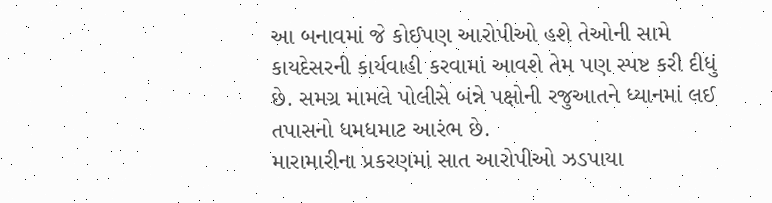આ બનાવમાં જે કોઈપણ આરોપીઓ હશે તેઓની સામે કાયદેસરની કાર્યવાહી કરવામાં આવશે તેમ પણ સ્પષ્ટ કરી દીધું છે. સમગ્ર મામલે પોલીસે બંન્ને પક્ષોની રજુઆતને ધ્યાનમાં લઈ તપાસનો ધમધમાટ આરંભ છે.
મારામારીના પ્રકરણમાં સાત આરોપીઓ ઝડપાયા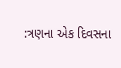:ત્રણના એક દિવસના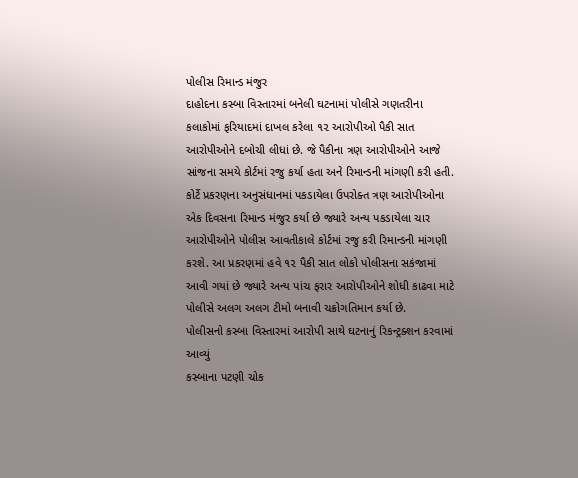પોલીસ રિમાન્ડ મંજુર
દાહોદના કસ્બા વિસ્તારમાં બનેલી ઘટનામાં પોલીસે ગણતરીના કલાકોમાં ફરિયાદમાં દાખલ કરેલા ૧૨ આરોપીઓ પૈકી સાત આરોપીઓને દબોચી લીધાં છે. જે પૈકીના ત્રણ આરોપીઓને આજે સાંજના સમયે કોર્ટમાં રજુ કર્યા હતા અને રિમાન્ડની માંગણી કરી હતી. કોર્ટે પ્રકરણના અનુસંધાનમાં પકડાયેલા ઉપરોક્ત ત્રણ આરોપીઓના એક દિવસના રિમાન્ડ મંજુર કર્યા છે જ્યારે અન્ય પકડાયેલા ચાર આરોપીઓને પોલીસ આવતીકાલે કોર્ટમાં રજુ કરી રિમાન્ડની માંગણી કરશે. આ પ્રકરણમાં હવે ૧૨ પૈકી સાત લોકો પોલીસના સકંજામાં આવી ગયાં છે જ્યારે અન્ય પાંચ ફરાર આરોપીઓને શોધી કાઢવા માટે પોલીસે અલગ અલગ ટીમો બનાવી ચક્રોગતિમાન કર્યા છે.
પોલીસનો કસ્બા વિસ્તારમાં આરોપી સાથે ઘટનાનું રિકન્ટ્રક્શન કરવામાં આવ્યું
કસ્બાના પટણી ચોક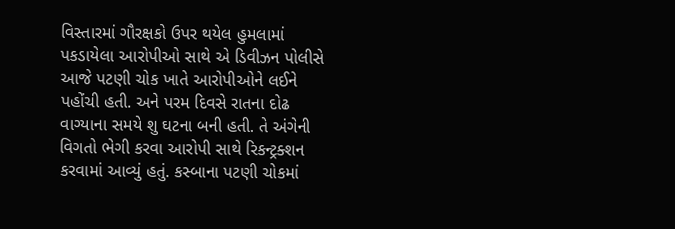વિસ્તારમાં ગૌરક્ષકો ઉપર થયેલ હુમલામાં પકડાયેલા આરોપીઓ સાથે એ ડિવીઝન પોલીસે આજે પટણી ચોક ખાતે આરોપીઓને લઈને પહોંચી હતી. અને પરમ દિવસે રાતના દોઢ વાગ્યાના સમયે શુ ઘટના બની હતી. તે અંગેની વિગતો ભેગી કરવા આરોપી સાથે રિકન્ટ્રક્શન કરવામાં આવ્યું હતું. કસ્બાના પટણી ચોકમાં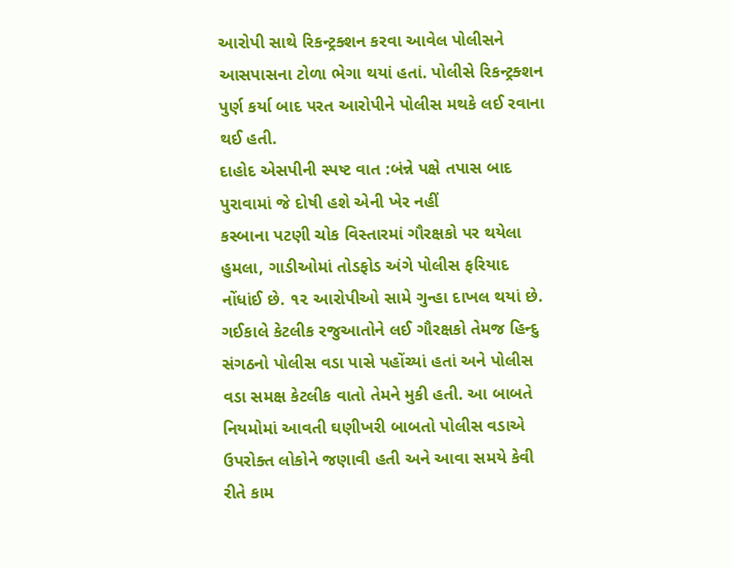આરોપી સાથે રિકન્ટ્રક્શન કરવા આવેલ પોલીસને આસપાસના ટોળા ભેગા થયાં હતાં. પોલીસે રિકન્ટ્રક્શન પુર્ણ કર્યા બાદ પરત આરોપીને પોલીસ મથકે લઈ રવાના થઈ હતી.
દાહોદ એસપીની સ્પષ્ટ વાત :બંન્ને પક્ષે તપાસ બાદ પુરાવામાં જે દોષી હશે એની ખેર નહીં
કસ્બાના પટણી ચોક વિસ્તારમાં ગૌરક્ષકો પર થયેલા હુમલા, ગાડીઓમાં તોડફોડ અંગે પોલીસ ફરિયાદ નોંધાંઈ છે. ૧૨ આરોપીઓ સામે ગુન્હા દાખલ થયાં છે. ગઈકાલે કેટલીક રજુઆતોને લઈ ગૌરક્ષકો તેમજ હિન્દુ સંગઠનો પોલીસ વડા પાસે પહોંચ્યાં હતાં અને પોલીસ વડા સમક્ષ કેટલીક વાતો તેમને મુકી હતી. આ બાબતે નિયમોમાં આવતી ઘણીખરી બાબતો પોલીસ વડાએ ઉપરોક્ત લોકોને જણાવી હતી અને આવા સમયે કેવી રીતે કામ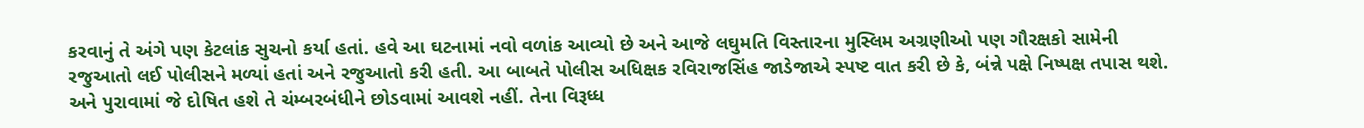કરવાનું તે અંગે પણ કેટલાંક સુચનો કર્યા હતાં. હવે આ ઘટનામાં નવો વળાંક આવ્યો છે અને આજે લઘુમતિ વિસ્તારના મુસ્લિમ અગ્રણીઓ પણ ગૌરક્ષકો સામેની રજુઆતો લઈ પોલીસને મળ્યાં હતાં અને રજુઆતો કરી હતી. આ બાબતે પોલીસ અધિક્ષક રવિરાજસિંહ જાડેજાએ સ્પષ્ટ વાત કરી છે કે, બંન્ને પક્ષે નિષ્પક્ષ તપાસ થશે. અને પુરાવામાં જે દોષિત હશે તે ચંમ્બરબંધીને છોડવામાં આવશે નહીં. તેના વિરૂધ્ધ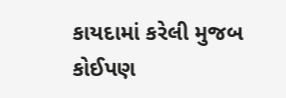કાયદામાં કરેલી મુજબ કોઈપણ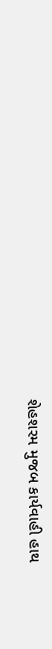શેહશરમ મુજબ કાર્યવાહી હાથ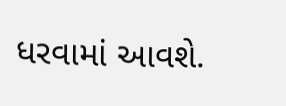ધરવામાં આવશે.